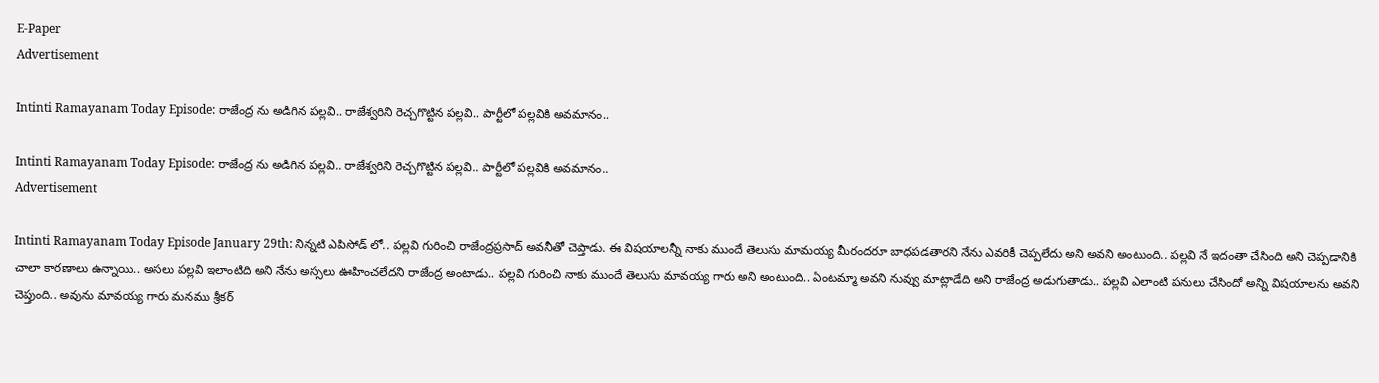E-Paper
Advertisement

Intinti Ramayanam Today Episode: రాజేంద్ర ను అడిగిన పల్లవి.. రాజేశ్వరిని రెచ్చగొట్టిన పల్లవి.. పార్టీలో పల్లవికి అవమానం..

Intinti Ramayanam Today Episode: రాజేంద్ర ను అడిగిన పల్లవి.. రాజేశ్వరిని రెచ్చగొట్టిన పల్లవి.. పార్టీలో పల్లవికి అవమానం..
Advertisement

Intinti Ramayanam Today Episode January 29th: నిన్నటి ఎపిసోడ్ లో.. పల్లవి గురించి రాజేంద్రప్రసాద్ అవనీతో చెప్తాడు. ఈ విషయాలన్నీ నాకు ముందే తెలుసు మామయ్య మీరందరూ బాధపడతారని నేను ఎవరికీ చెప్పలేదు అని అవని అంటుంది.. పల్లవి నే ఇదంతా చేసింది అని చెప్పడానికి చాలా కారణాలు ఉన్నాయి.. అసలు పల్లవి ఇలాంటిది అని నేను అస్సలు ఊహించలేదని రాజేంద్ర అంటాడు.. పల్లవి గురించి నాకు ముందే తెలుసు మావయ్య గారు అని అంటుంది.. ఏంటమ్మా అవని నువ్వు మాట్లాడేది అని రాజేంద్ర అడుగుతాడు.. పల్లవి ఎలాంటి పనులు చేసిందో అన్ని విషయాలను అవని చెప్తుంది.. అవును మావయ్య గారు మనము శ్రీకర్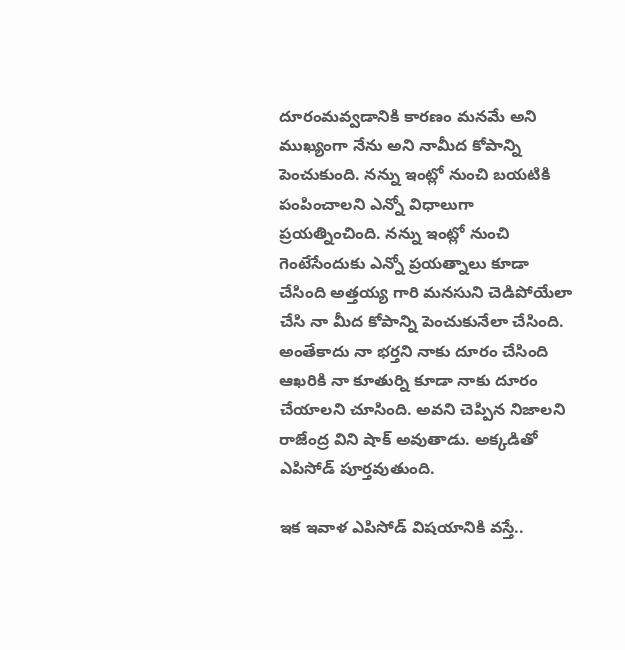దూరంమవ్వడానికి కారణం మనమే అని ముఖ్యంగా నేను అని నామీద కోపాన్ని పెంచుకుంది. నన్ను ఇంట్లో నుంచి బయటికి పంపించాలని ఎన్నో విధాలుగా ప్రయత్నించింది. నన్ను ఇంట్లో నుంచి గెంటేసేందుకు ఎన్నో ప్రయత్నాలు కూడా చేసింది అత్తయ్య గారి మనసుని చెడిపోయేలా చేసి నా మీద కోపాన్ని పెంచుకునేలా చేసింది. అంతేకాదు నా భర్తని నాకు దూరం చేసింది ఆఖరికి నా కూతుర్ని కూడా నాకు దూరం చేయాలని చూసింది. అవని చెప్పిన నిజాలని రాజేంద్ర విని షాక్ అవుతాడు. అక్కడితో ఎపిసోడ్ పూర్తవుతుంది.

ఇక ఇవాళ ఎపిసోడ్ విషయానికి వస్తే..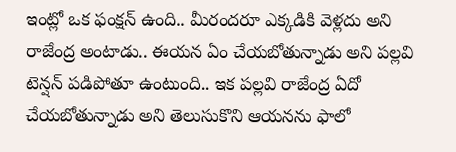ఇంట్లో ఒక ఫంక్షన్ ఉంది.. మీరందరూ ఎక్కడికి వెళ్లదు అని రాజేంద్ర అంటాడు.. ఈయన ఏం చేయబోతున్నాడు అని పల్లవి టెన్షన్ పడిపోతూ ఉంటుంది.. ఇక పల్లవి రాజేంద్ర ఏదో చేయబోతున్నాడు అని తెలుసుకొని ఆయనను ఫాలో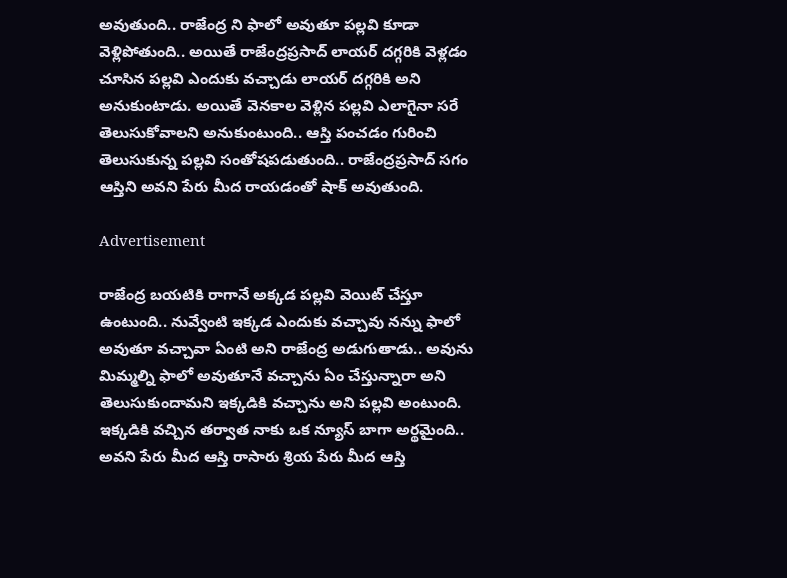అవుతుంది.. రాజేంద్ర ని ఫాలో అవుతూ పల్లవి కూడా వెళ్లిపోతుంది.. అయితే రాజేంద్రప్రసాద్ లాయర్ దగ్గరికి వెళ్లడం చూసిన పల్లవి ఎందుకు వచ్చాడు లాయర్ దగ్గరికి అని అనుకుంటాడు. అయితే వెనకాల వెళ్లిన పల్లవి ఎలాగైనా సరే తెలుసుకోవాలని అనుకుంటుంది.. ఆస్తి పంచడం గురించి తెలుసుకున్న పల్లవి సంతోషపడుతుంది.. రాజేంద్రప్రసాద్ సగం ఆస్తిని అవని పేరు మీద రాయడంతో షాక్ అవుతుంది.

Advertisement

రాజేంద్ర బయటికి రాగానే అక్కడ పల్లవి వెయిట్ చేస్తూ ఉంటుంది.. నువ్వేంటి ఇక్కడ ఎందుకు వచ్చావు నన్ను ఫాలో అవుతూ వచ్చావా ఏంటి అని రాజేంద్ర అడుగుతాడు.. అవును మిమ్మల్ని ఫాలో అవుతూనే వచ్చాను ఏం చేస్తున్నారా అని తెలుసుకుందామని ఇక్కడికి వచ్చాను అని పల్లవి అంటుంది. ఇక్కడికి వచ్చిన తర్వాత నాకు ఒక న్యూస్ బాగా అర్థమైంది.. అవని పేరు మీద ఆస్తి రాసారు శ్రియ పేరు మీద ఆస్తి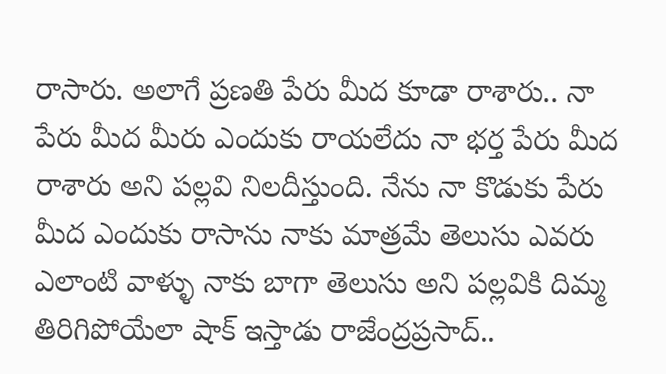రాసారు. అలాగే ప్రణతి పేరు మీద కూడా రాశారు.. నా పేరు మీద మీరు ఎందుకు రాయలేదు నా భర్త పేరు మీద రాశారు అని పల్లవి నిలదీస్తుంది. నేను నా కొడుకు పేరు మీద ఎందుకు రాసాను నాకు మాత్రమే తెలుసు ఎవరు ఎలాంటి వాళ్ళు నాకు బాగా తెలుసు అని పల్లవికి దిమ్మ తిరిగిపోయేలా షాక్ ఇస్తాడు రాజేంద్రప్రసాద్..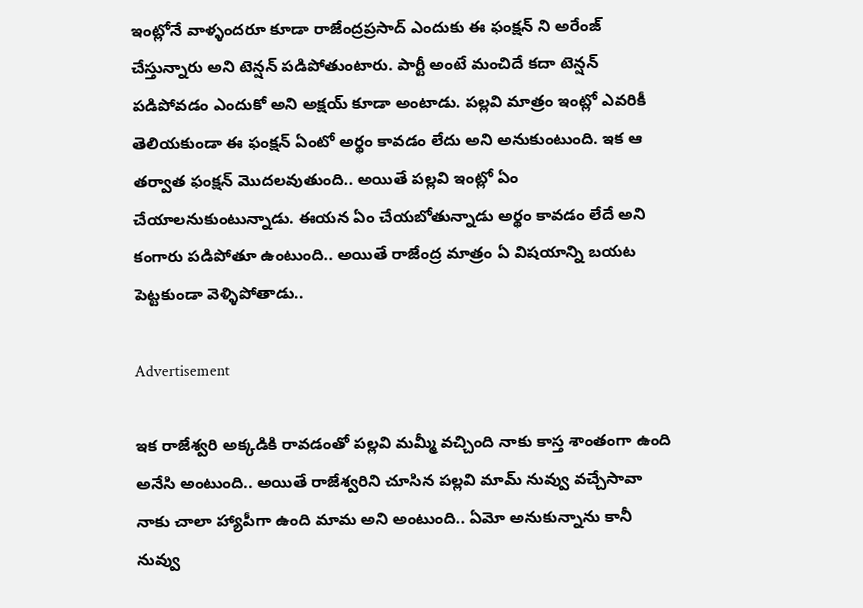ఇంట్లోనే వాళ్ళందరూ కూడా రాజేంద్రప్రసాద్ ఎందుకు ఈ ఫంక్షన్ ని అరేంజ్ చేస్తున్నారు అని టెన్షన్ పడిపోతుంటారు. పార్టీ అంటే మంచిదే కదా టెన్షన్ పడిపోవడం ఎందుకో అని అక్షయ్ కూడా అంటాడు. పల్లవి మాత్రం ఇంట్లో ఎవరికీ తెలియకుండా ఈ ఫంక్షన్ ఏంటో అర్థం కావడం లేదు అని అనుకుంటుంది. ఇక ఆ తర్వాత ఫంక్షన్ మొదలవుతుంది.. అయితే పల్లవి ఇంట్లో ఏం చేయాలనుకుంటున్నాడు. ఈయన ఏం చేయబోతున్నాడు అర్థం కావడం లేదే అని కంగారు పడిపోతూ ఉంటుంది.. అయితే రాజేంద్ర మాత్రం ఏ విషయాన్ని బయట పెట్టకుండా వెళ్ళిపోతాడు..

Advertisement

ఇక రాజేశ్వరి అక్కడికి రావడంతో పల్లవి మమ్మీ వచ్చింది నాకు కాస్త శాంతంగా ఉంది అనేసి అంటుంది.. అయితే రాజేశ్వరిని చూసిన పల్లవి మామ్ నువ్వు వచ్చేసావా నాకు చాలా హ్యాపీగా ఉంది మామ అని అంటుంది.. ఏమో అనుకున్నాను కానీ నువ్వు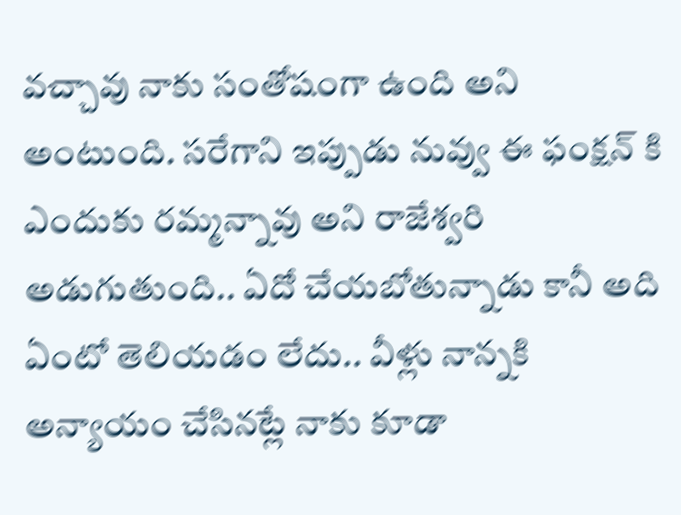వచ్చావు నాకు సంతోషంగా ఉంది అని అంటుంది. సరేగాని ఇప్పుడు నువ్వు ఈ ఫంక్షన్ కి ఎందుకు రమ్మన్నావు అని రాజేశ్వరి అడుగుతుంది.. ఏదో చేయబోతున్నాడు కానీ అది ఏంటో తెలియడం లేదు.. వీళ్లు నాన్నకి అన్యాయం చేసినట్లే నాకు కూడా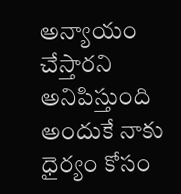అన్యాయం చేస్తారని అనిపిస్తుంది అందుకే నాకు ధైర్యం కోసం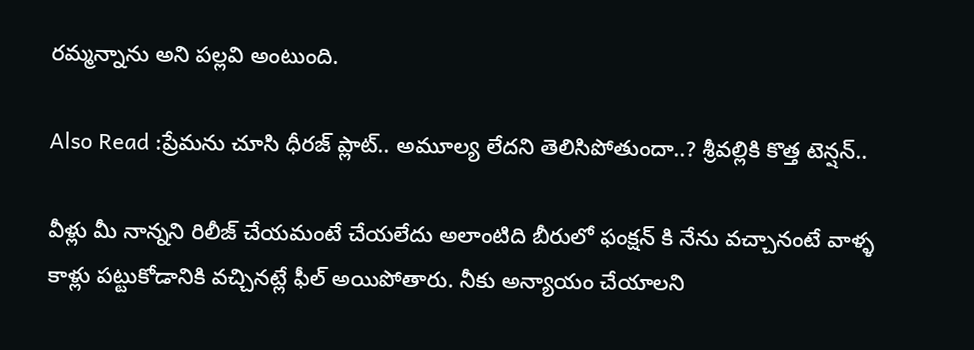రమ్మన్నాను అని పల్లవి అంటుంది.

Also Read :ప్రేమను చూసి ధీరజ్ ప్లాట్.. అమూల్య లేదని తెలిసిపోతుందా..? శ్రీవల్లికి కొత్త టెన్షన్..

వీళ్లు మీ నాన్నని రిలీజ్ చేయమంటే చేయలేదు అలాంటిది బీరులో ఫంక్షన్ కి నేను వచ్చానంటే వాళ్ళ కాళ్లు పట్టుకోడానికి వచ్చినట్లే ఫీల్ అయిపోతారు. నీకు అన్యాయం చేయాలని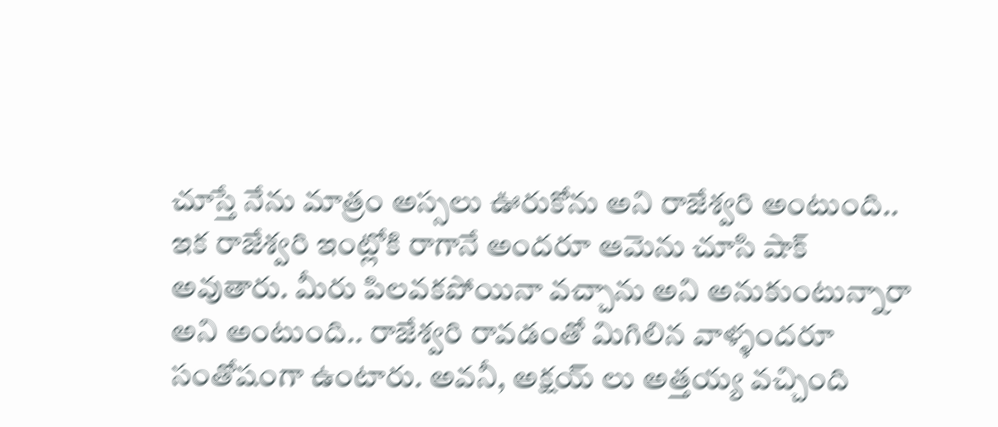చూస్తే నేను మాత్రం అస్సలు ఊరుకోను అని రాజేశ్వరి అంటుంది.. ఇక రాజేశ్వరి ఇంట్లోకి రాగానే అందరూ ఆమెను చూసి షాక్ అవుతారు. మీరు పిలవకపోయినా వచ్చాను అని అనుకుంటున్నారా అని అంటుంది.. రాజేశ్వరి రావడంతో మిగిలిన వాళ్ళందరూ సంతోషంగా ఉంటారు. అవనీ, అక్షయ్ లు అత్తయ్య వచ్చింది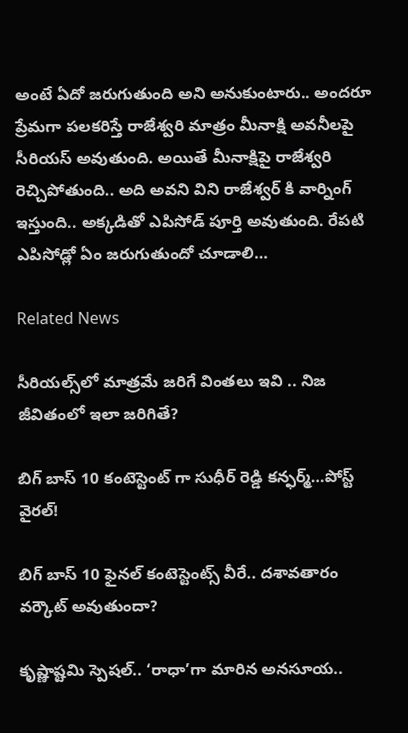అంటే ఏదో జరుగుతుంది అని అనుకుంటారు.. అందరూ ప్రేమగా పలకరిస్తే రాజేశ్వరి మాత్రం మీనాక్షి అవనీలపై సీరియస్ అవుతుంది. అయితే మీనాక్షిపై రాజేశ్వరి రెచ్చిపోతుంది.. అది అవని విని రాజేశ్వర్ కి వార్నింగ్ ఇస్తుంది.. అక్కడితో ఎపిసోడ్ పూర్తి అవుతుంది. రేపటి ఎపిసోడ్లో ఏం జరుగుతుందో చూడాలి…

Related News

సీరియల్స్‌లో మాత్రమే జరిగే వింతలు ఇవి .. నిజ జీవితంలో ఇలా జరిగితే?

బిగ్ బాస్ 10 కంటెస్టెంట్ గా సుధీర్ రెడ్డి కన్ఫర్మ్…పోస్ట్ వైరల్!

బిగ్ బాస్ 10 ఫైనల్ కంటెస్టెంట్స్ వీరే.. దశావతారం వర్కౌట్ అవుతుందా?

కృష్ణాష్టమి స్పెషల్.. ‘రాధా’గా మారిన అనసూయ..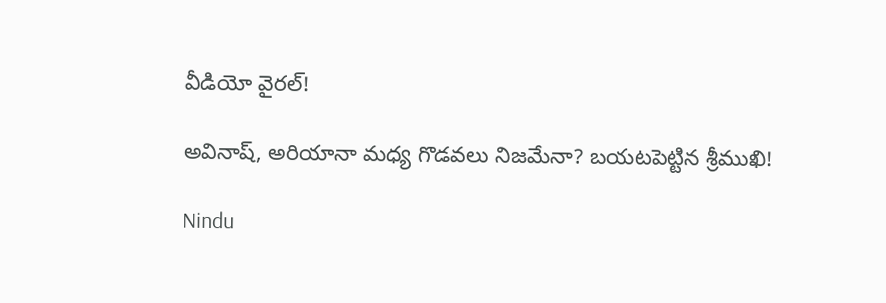వీడియో వైరల్!

అవినాష్, అరియానా మధ్య గొడవలు నిజమేనా? బయటపెట్టిన శ్రీముఖి!

Nindu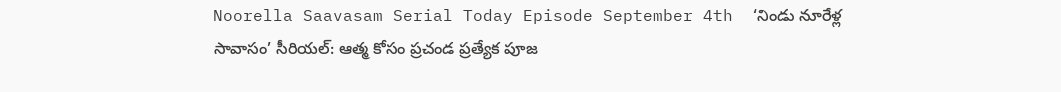Noorella Saavasam Serial Today Episode September 4th  ‘నిండు నూరేళ్ల సావాసం’ సీరియల్‌: ఆత్మ కోసం ప్రచండ ప్రత్యేక పూజ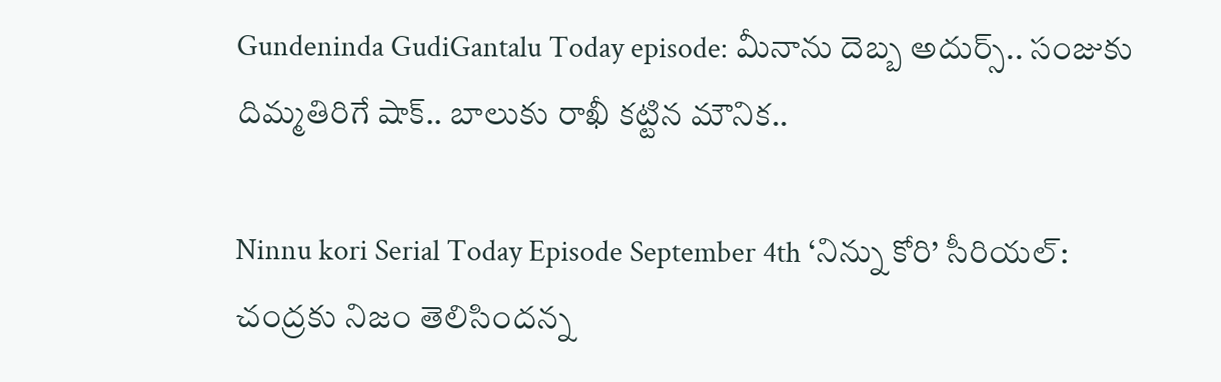Gundeninda GudiGantalu Today episode: మీనాను దెబ్బ అదుర్స్.. సంజుకు దిమ్మతిరిగే షాక్.. బాలుకు రాఖీ కట్టిన మౌనిక..

Ninnu kori Serial Today Episode September 4th ‘నిన్ను కోరి’ సీరియల్‌: చంద్రకు నిజం తెలిసిందన్న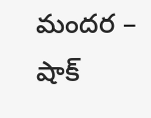మందర – షాక్‌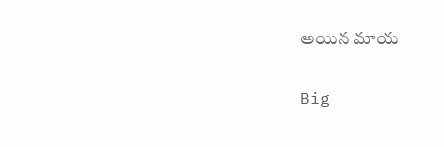అయిన మాయ

Big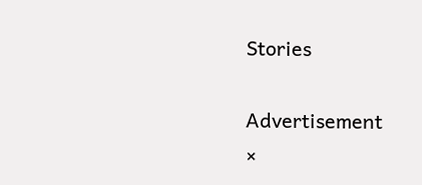Stories

Advertisement
×